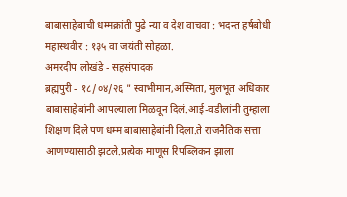बाबासाहेबाची धम्मक्रांती पुढे न्या व देश वाचवा : भदन्त हर्षबोधी महास्थवीर : १३५ वा जयंती सोहळा.
अमरदीप लोखंडे - सहसंपादक
ब्रह्मपुरी - १८/०४/२६ " स्वाभीमान,अस्मिता, मुलभूत अधिकार बाबासाहेबांनी आपल्याला मिळवून दिलं.आई-वडीलांनी तुम्हाला शिक्षण दिले पण धम्म बाबासाहेबांनी दिला.ते राजनैतिक सत्ता आणण्यासाठी झटले.प्रत्येक माणूस रिपब्लिकन झाला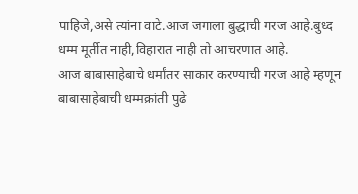पाहिजे,असे त्यांना वाटे.आज जगाला बुद्धाची गरज आहे.बुध्द धम्म मूर्तीत नाही,विहारात नाही तो आचरणात आहे.
आज बाबासाहेबाचे धर्मांतर साकार करण्याची गरज आहे म्हणून बाबासाहेबाची धम्मक्रांती पुढे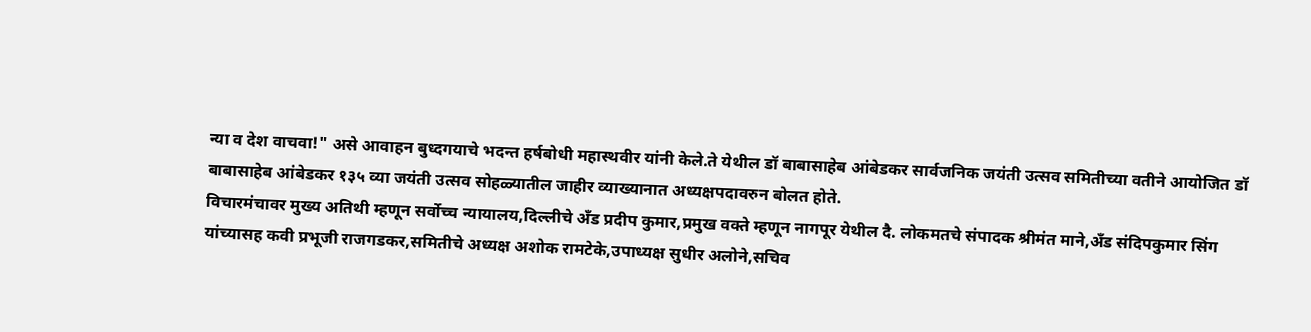न्या व देश वाचवा!" असे आवाहन बुध्दगयाचे भदन्त हर्षबोधी महास्थवीर यांनी केले.ते येथील डॉ बाबासाहेब आंबेडकर सार्वजनिक जयंती उत्सव समितीच्या वतीने आयोजित डॉ बाबासाहेब आंबेडकर १३५ व्या जयंती उत्सव सोहळ्यातील जाहीर व्याख्यानात अध्यक्षपदावरुन बोलत होते.
विचारमंचावर मुख्य अतिथी म्हणून सर्वोच्च न्यायालय,दिल्लीचे अँड प्रदीप कुमार,प्रमुख वक्ते म्हणून नागपूर येथील दै. लोकमतचे संपादक श्रीमंत माने,अँड संदिपकुमार सिंग यांच्यासह कवी प्रभूजी राजगडकर,समितीचे अध्यक्ष अशोक रामटेके,उपाध्यक्ष सुधीर अलोने,सचिव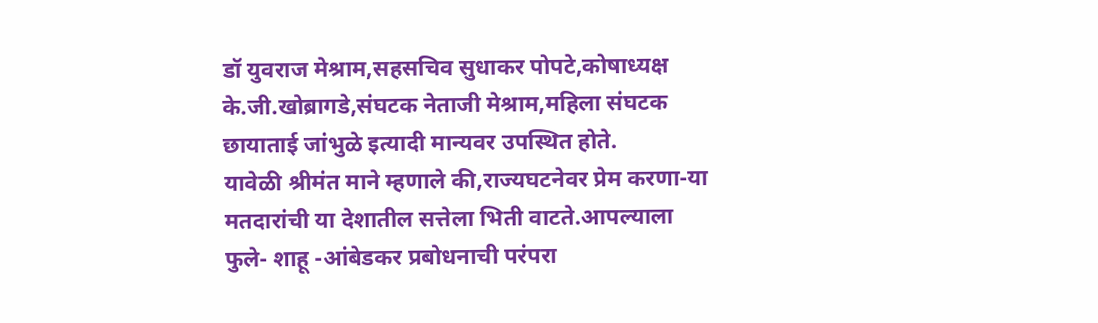डॉ युवराज मेश्राम,सहसचिव सुधाकर पोपटे,कोषाध्यक्ष के.जी.खोब्रागडे,संघटक नेताजी मेश्राम,महिला संघटक छायाताई जांभुळे इत्यादी मान्यवर उपस्थित होते.
यावेळी श्रीमंत माने म्हणाले की,राज्यघटनेवर प्रेम करणा-या मतदारांची या देशातील सत्तेला भिती वाटते.आपल्याला फुले- शाहू -आंबेडकर प्रबोधनाची परंपरा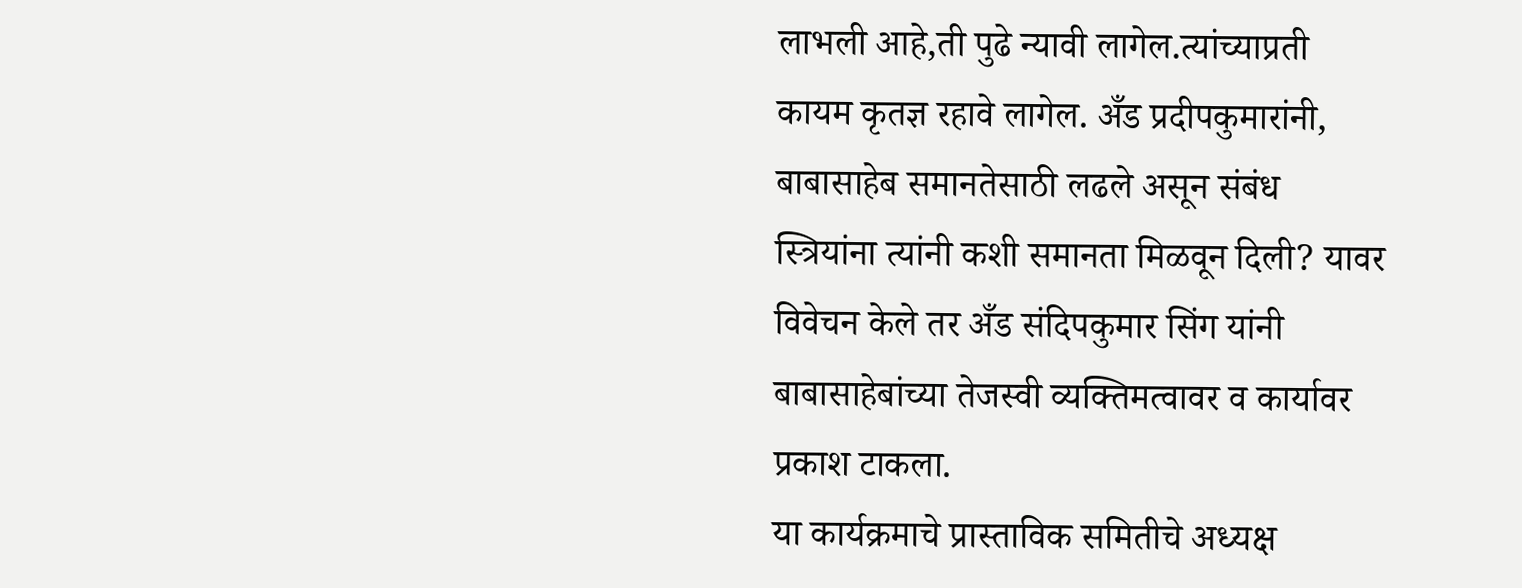लाभली आहे,ती पुढे न्यावी लागेल.त्यांच्याप्रती कायम कृतज्ञ रहावे लागेल. अँड प्रदीपकुमारांनी, बाबासाहेब समानतेसाठी लढले असून संबंध स्त्रियांना त्यांनी कशी समानता मिळवून दिली? यावर विवेचन केले तर अँड संदिपकुमार सिंग यांनी बाबासाहेबांच्या तेजस्वी व्यक्तिमत्वावर व कार्यावर प्रकाश टाकला.
या कार्यक्रमाचे प्रास्ताविक समितीचे अध्यक्ष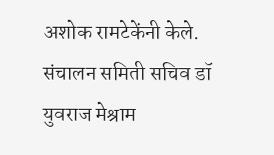अशोक रामटेकेंनी केले. संचालन समिती सचिव डॉ युवराज मेश्राम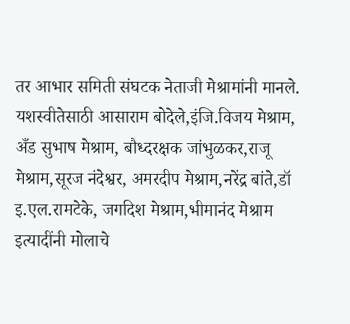तर आभार समिती संघटक नेताजी मेश्रामांनी मानले. यशस्वीतेसाठी आसाराम बोदेले,इंजि.विजय मेश्राम, अँड सुभाष मेश्राम, बौध्दरक्षक जांभुळकर,राजू मेश्राम,सूरज नंदेश्वर, अमरदीप मेश्राम,नरेंद्र बांते,डॉ इ.एल.रामटेके, जगदिश मेश्राम,भीमानंद मेश्राम इत्यादींनी मोलाचे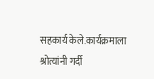सहकार्य केले.कार्यक्रमाला श्रोत्यांनी गर्दी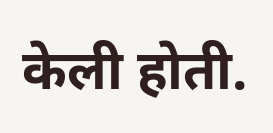केली होती.